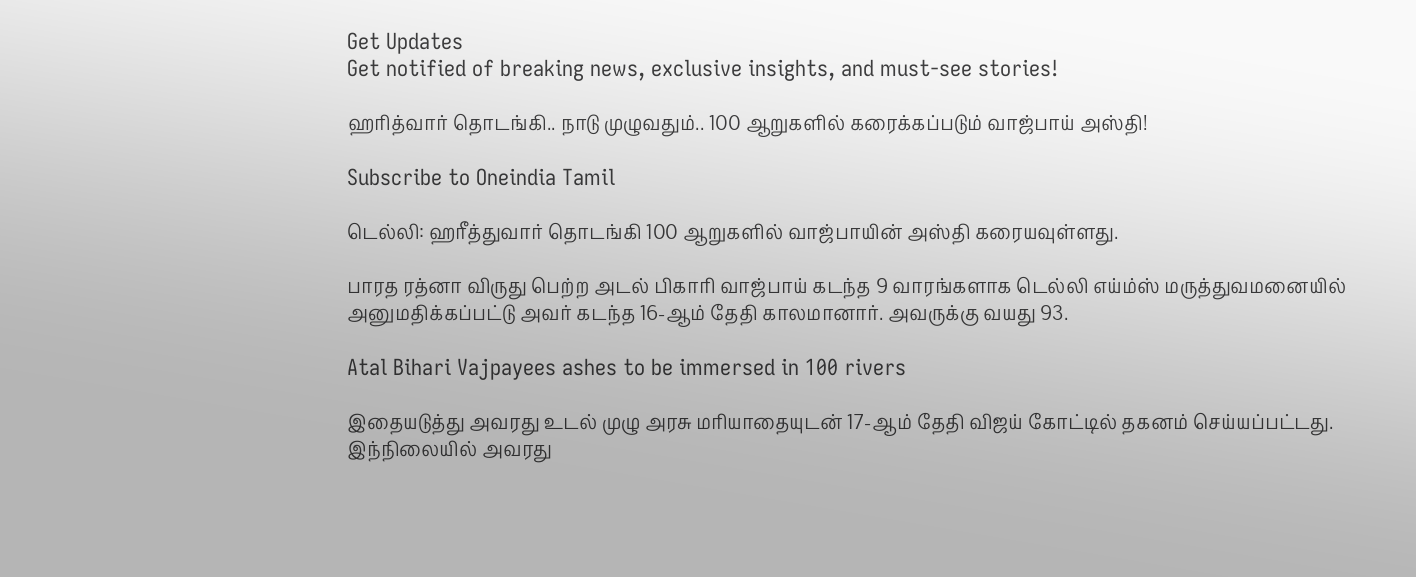Get Updates
Get notified of breaking news, exclusive insights, and must-see stories!

ஹரித்வார் தொடங்கி.. நாடு முழுவதும்.. 100 ஆறுகளில் கரைக்கப்படும் வாஜ்பாய் அஸ்தி!

Subscribe to Oneindia Tamil

டெல்லி: ஹரீத்துவார் தொடங்கி 100 ஆறுகளில் வாஜ்பாயின் அஸ்தி கரையவுள்ளது.

பாரத ரத்னா விருது பெற்ற அடல் பிகாரி வாஜ்பாய் கடந்த 9 வாரங்களாக டெல்லி எய்ம்ஸ் மருத்துவமனையில் அனுமதிக்கப்பட்டு அவர் கடந்த 16-ஆம் தேதி காலமானார். அவருக்கு வயது 93.

Atal Bihari Vajpayees ashes to be immersed in 100 rivers

இதையடுத்து அவரது உடல் முழு அரசு மரியாதையுடன் 17-ஆம் தேதி விஜய் கோட்டில் தகனம் செய்யப்பட்டது. இந்நிலையில் அவரது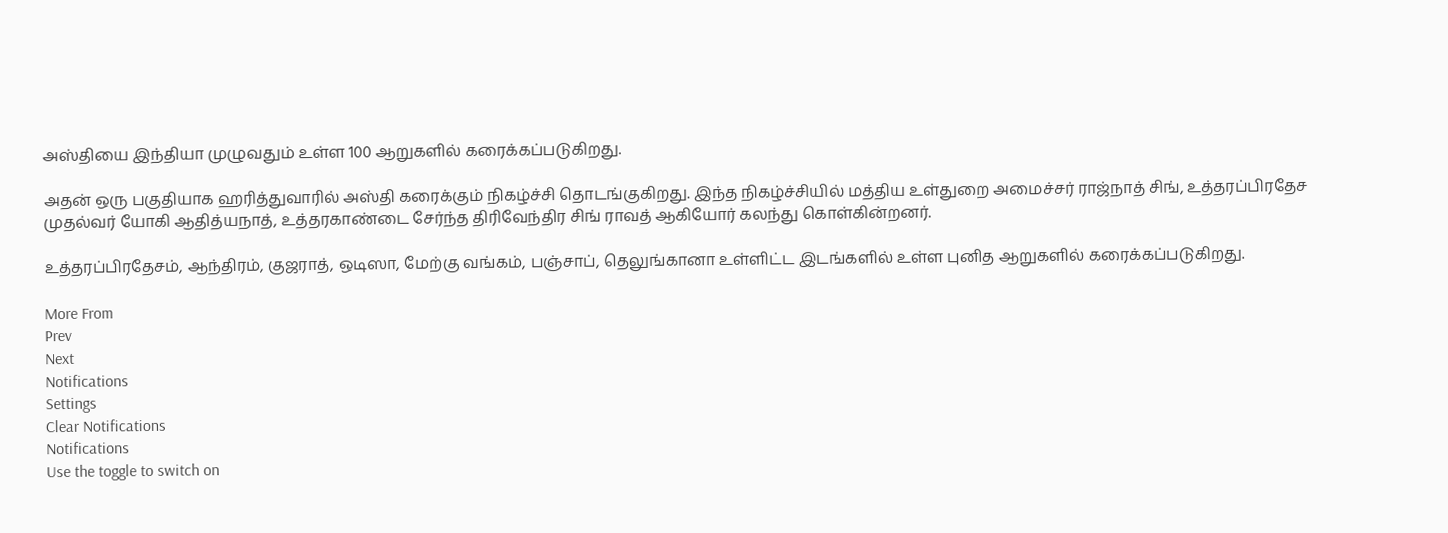அஸ்தியை இந்தியா முழுவதும் உள்ள 100 ஆறுகளில் கரைக்கப்படுகிறது.

அதன் ஒரு பகுதியாக ஹரித்துவாரில் அஸ்தி கரைக்கும் நிகழ்ச்சி தொடங்குகிறது. இந்த நிகழ்ச்சியில் மத்திய உள்துறை அமைச்சர் ராஜ்நாத் சிங், உத்தரப்பிரதேச முதல்வர் யோகி ஆதித்யநாத், உத்தரகாண்டை சேர்ந்த திரிவேந்திர சிங் ராவத் ஆகியோர் கலந்து கொள்கின்றனர்.

உத்தரப்பிரதேசம், ஆந்திரம், குஜராத், ஒடிஸா, மேற்கு வங்கம், பஞ்சாப், தெலுங்கானா உள்ளிட்ட இடங்களில் உள்ள புனித ஆறுகளில் கரைக்கப்படுகிறது.

More From
Prev
Next
Notifications
Settings
Clear Notifications
Notifications
Use the toggle to switch on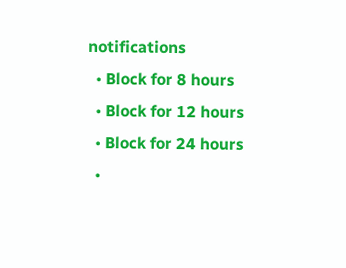notifications
  • Block for 8 hours
  • Block for 12 hours
  • Block for 24 hours
  •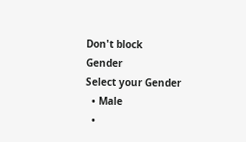Don't block
Gender
Select your Gender
  • Male
  •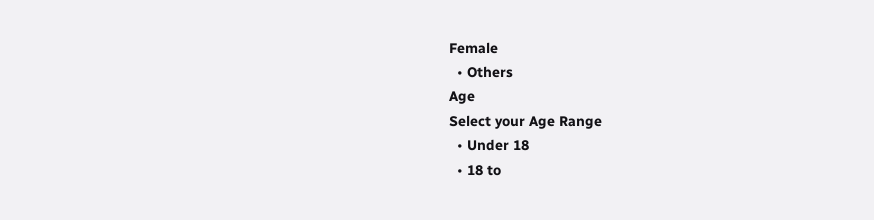Female
  • Others
Age
Select your Age Range
  • Under 18
  • 18 to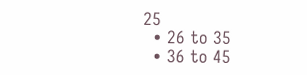25
  • 26 to 35
  • 36 to 45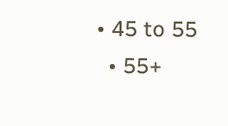• 45 to 55
  • 55+